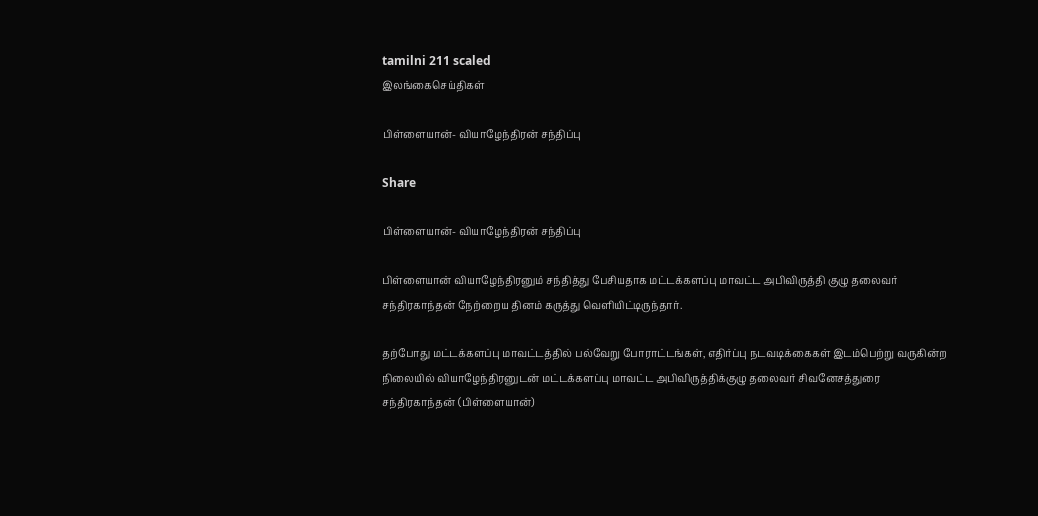tamilni 211 scaled
இலங்கைசெய்திகள்

பிள்ளையான்- வியாழேந்திரன் சந்திப்பு

Share

பிள்ளையான்- வியாழேந்திரன் சந்திப்பு

பிள்ளையான் வியாழேந்திரனும் சந்தித்து பேசியதாக மட்டக்களப்பு மாவட்ட அபிவிருத்தி குழு தலைவர் சந்திரகாந்தன் நேற்றைய தினம் கருத்து வெளியிட்டிருந்தார்.

தற்போது மட்டக்களப்பு மாவட்டத்தில் பல்வேறு போராட்டங்கள், எதிர்ப்பு நடவடிக்கைகள் இடம்பெற்று வருகின்ற நிலையில் வியாழேந்திரனுடன் மட்டக்களப்பு மாவட்ட அபிவிருத்திக்குழு தலைவர் சிவனேசத்துரை சந்திரகாந்தன் (பிள்ளையான்)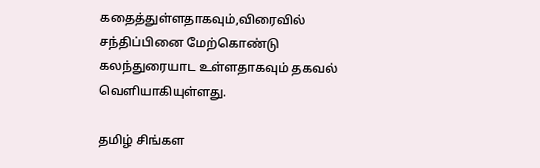கதைத்துள்ளதாகவும்,விரைவில் சந்திப்பினை மேற்கொண்டு கலந்துரையாட உள்ளதாகவும் தகவல் வெளியாகியுள்ளது.

தமிழ் சிங்கள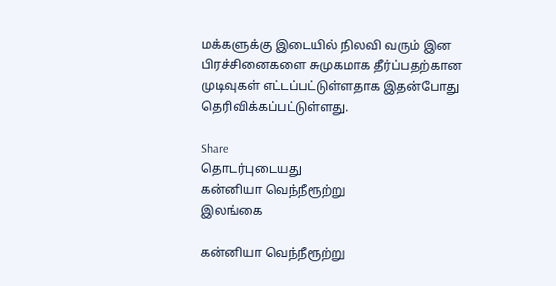மக்களுக்கு இடையில் நிலவி வரும் இன பிரச்சினைகளை சுமுகமாக தீர்ப்பதற்கான முடிவுகள் எட்டப்பட்டுள்ளதாக இதன்போது தெரிவிக்கப்பட்டுள்ளது.

Share
தொடர்புடையது
கன்னியா வெந்நீரூற்று
இலங்கை

கன்னியா வெந்நீரூற்று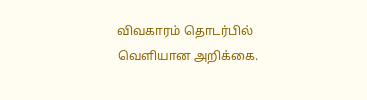விவகாரம் தொடர்பில் வெளியான அறிக்கை.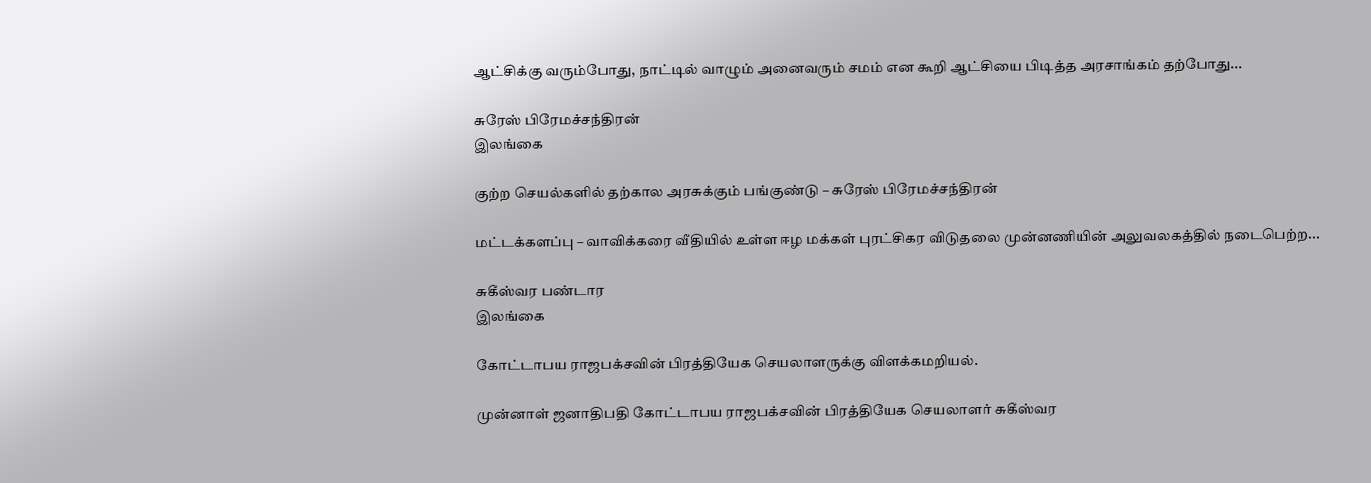ஆட்சிக்கு வரும்போது, நாட்டில் வாழும் அனைவரும் சமம் என கூறி ஆட்சியை பிடித்த அரசாங்கம் தற்போது...

சுரேஸ் பிரேமச்சந்திரன்
இலங்கை

குற்ற செயல்களில் தற்கால அரசுக்கும் பங்குண்டு – சுரேஸ் பிரேமச்சந்திரன்

மட்டக்களப்பு – வாவிக்கரை வீதியில் உள்ள ஈழ மக்கள் புரட்சிகர விடுதலை முன்னணியின் அலுவலகத்தில் நடைபெற்ற...

சுகீஸ்வர பண்டார
இலங்கை

கோட்டாபய ராஜபக்சவின் பிரத்தியேக செயலாளருக்கு விளக்கமறியல்.

முன்னாள் ஜனாதிபதி கோட்டாபய ராஜபக்சவின் பிரத்தியேக செயலாளர் சுகீஸ்வர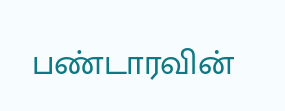பண்டாரவின்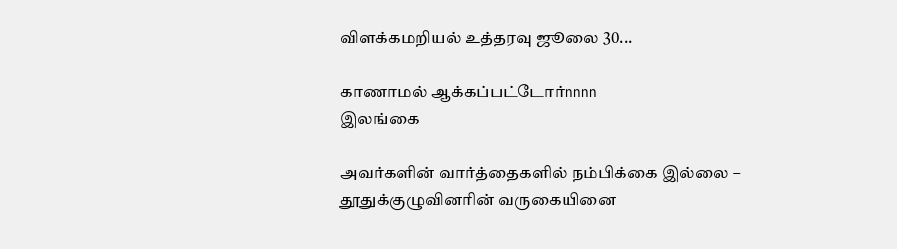விளக்கமறியல் உத்தரவு ஜூலை 30...

காணாமல் ஆக்கப்பட்டோர்nnnn
இலங்கை

அவர்களின் வார்த்தைகளில் நம்பிக்கை இல்லை – தூதுக்குழுவினரின் வருகையினை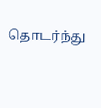தொடர்ந்து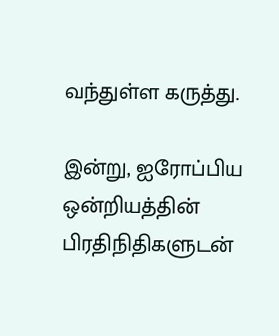வந்துள்ள கருத்து.

இன்று, ஐரோப்பிய ஒன்றியத்தின் பிரதிநிதிகளுடன்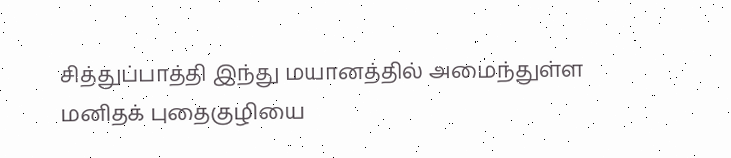சித்துப்பாத்தி இந்து மயானத்தில் அமைந்துள்ள மனிதக் புதைகுழியை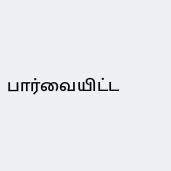பார்வையிட்ட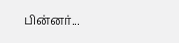பின்னர்...